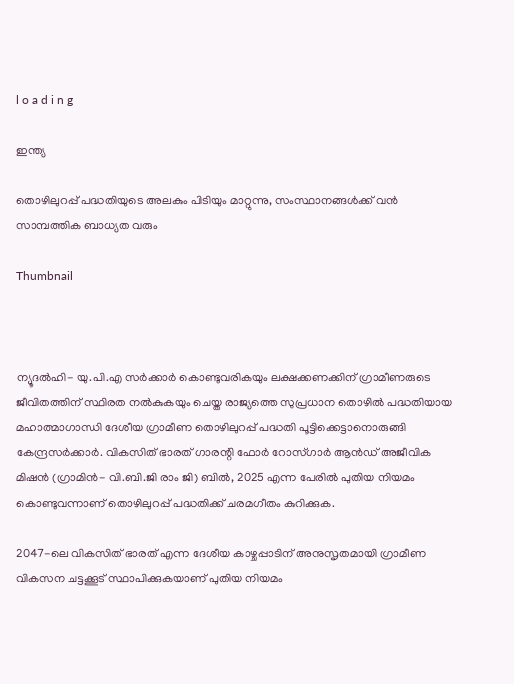l o a d i n g

ഇന്ത്യ

തൊഴിലുറപ്പ് പദ്ധതിയുടെ അലകും പിടിയും മാറ്റുന്നു, സംസ്ഥാനങ്ങള്‍ക്ക് വന്‍ സാമ്പത്തിക ബാധ്യത വരും

Thumbnail



ന്യൂദല്‍ഹി- യു.പി.എ സര്‍ക്കാര്‍ കൊണ്ടുവരികയും ലക്ഷക്കണക്കിന് ഗ്രാമീണരുടെ ജീവിതത്തിന് സ്ഥിരത നല്‍കുകയും ചെയ്ത രാജ്യത്തെ സുപ്രധാന തൊഴില്‍ പദ്ധതിയായ മഹാത്മാഗാന്ധി ദേശീയ ഗ്രാമീണ തൊഴിലുറപ്പ് പദ്ധതി പൂട്ടിക്കെട്ടാനൊരുങ്ങി കേന്ദ്രസര്‍ക്കാര്‍. വികസിത് ഭാരത് ഗാരന്റി ഫോര്‍ റോസ്ഗാര്‍ ആന്‍ഡ് അജീവിക മിഷന്‍ (ഗ്രാമിന്‍- വി.ബി.ജി രാം ജി) ബില്‍, 2025 എന്ന പേരില്‍ പുതിയ നിയമം കൊണ്ടുവന്നാണ് തൊഴിലുറപ്പ് പദ്ധതിക്ക് ചരമഗീതം കുറിക്കുക.

2047-ലെ വികസിത് ഭാരത് എന്ന ദേശീയ കാഴ്ചപ്പാടിന് അനുസൃതമായി ഗ്രാമീണ വികസന ചട്ടക്കൂട് സ്ഥാപിക്കുകയാണ് പുതിയ നിയമം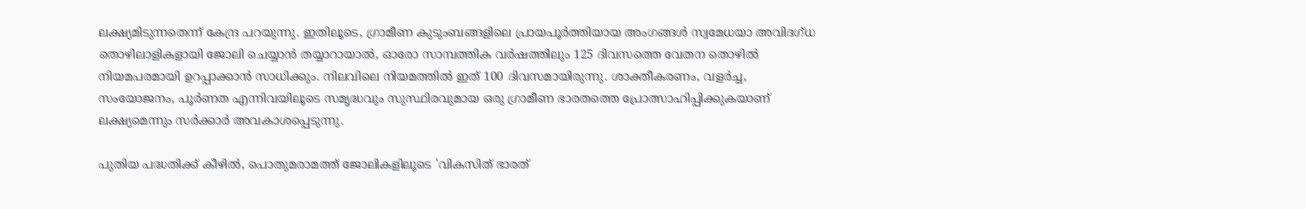ലക്ഷ്യമിടുന്നതെന്ന് കേന്ദ്ര പറയുന്നു. ഇതിലൂടെ, ഗ്രാമീണ കുടുംബങ്ങളിലെ പ്രായപൂര്‍ത്തിയായ അംഗങ്ങള്‍ സ്വമേധയാ അവിദഗ്ധ തൊഴിലാളികളായി ജോലി ചെയ്യാന്‍ തയ്യാറായാല്‍, ഓരോ സാമ്പത്തിക വര്‍ഷത്തിലും 125 ദിവസത്തെ വേതന തൊഴില്‍ നിയമപരമായി ഉറപ്പാക്കാന്‍ സാധിക്കും. നിലവിലെ നിയമത്തില്‍ ഇത് 100 ദിവസമായിരുന്നു. ശാക്തീകരണം, വളര്‍ച്ച, സംയോജനം, പൂര്‍ണത എന്നിവയിലൂടെ സമൃദ്ധവും സുസ്ഥിരവുമായ ഒരു ഗ്രാമീണ ഭാരതത്തെ പ്രോത്സാഹിപ്പിക്കുകയാണ് ലക്ഷ്യമെന്നും സര്‍ക്കാര്‍ അവകാശപ്പെടുന്നു.

പുതിയ പദ്ധതിക്ക് കീഴില്‍, പൊതുമരാമത്ത് ജോലികളിലൂടെ 'വികസിത് ഭാരത്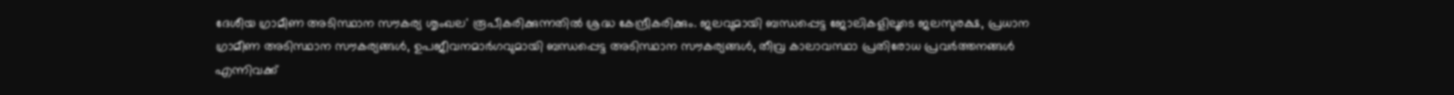ദേശീയ ഗ്രാമീണ അടിസ്ഥാന സൗകര്യ ശൃംഖല' രൂപീകരിക്കുന്നതില്‍ ശ്രദ്ധ കേന്ദ്രീകരിക്കും. ജലവുമായി ബന്ധപ്പെട്ട ജോലികളിലൂടെ ജലസുരക്ഷ, പ്രധാന ഗ്രാമീണ അടിസ്ഥാന സൗകര്യങ്ങള്‍, ഉപജീവനമാര്‍ഗവുമായി ബന്ധപ്പെട്ട അടിസ്ഥാന സൗകര്യങ്ങള്‍, തീവ്ര കാലാവസ്ഥാ പ്രതിരോധ പ്രവര്‍ത്തനങ്ങള്‍ എന്നിവക്ക്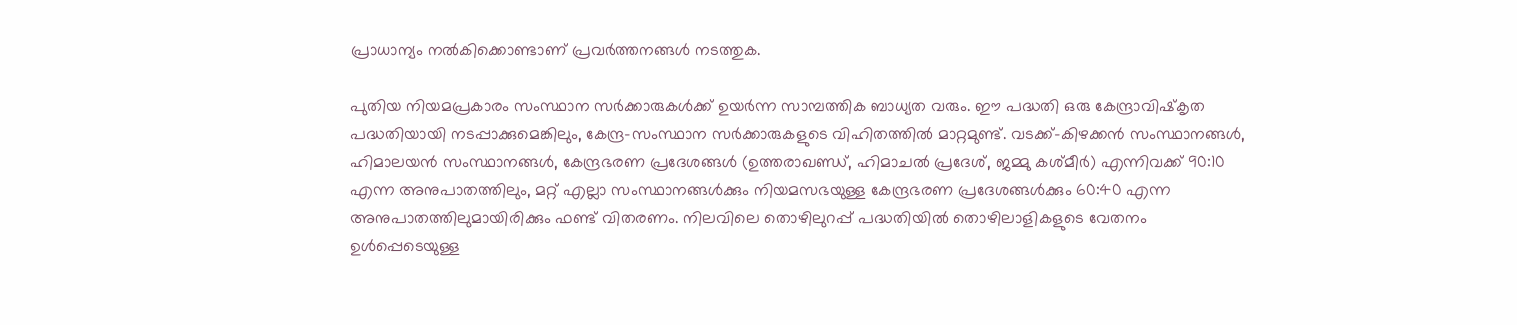പ്രാധാന്യം നല്‍കിക്കൊണ്ടാണ് പ്രവര്‍ത്തനങ്ങള്‍ നടത്തുക.

പുതിയ നിയമപ്രകാരം സംസ്ഥാന സര്‍ക്കാരുകള്‍ക്ക് ഉയര്‍ന്ന സാമ്പത്തിക ബാധ്യത വരും. ഈ പദ്ധതി ഒരു കേന്ദ്രാവിഷ്‌കൃത പദ്ധതിയായി നടപ്പാക്കുമെങ്കിലും, കേന്ദ്ര-സംസ്ഥാന സര്‍ക്കാരുകളുടെ വിഹിതത്തില്‍ മാറ്റമുണ്ട്. വടക്ക്-കിഴക്കന്‍ സംസ്ഥാനങ്ങള്‍, ഹിമാലയന്‍ സംസ്ഥാനങ്ങള്‍, കേന്ദ്രഭരണ പ്രദേശങ്ങള്‍ (ഉത്തരാഖണ്ഡ്, ഹിമാചല്‍ പ്രദേശ്, ജമ്മു കശ്മീര്‍) എന്നിവക്ക് 90:10 എന്ന അനുപാതത്തിലും, മറ്റ് എല്ലാ സംസ്ഥാനങ്ങള്‍ക്കും നിയമസഭയുള്ള കേന്ദ്രഭരണ പ്രദേശങ്ങള്‍ക്കും 60:40 എന്ന അനുപാതത്തിലുമായിരിക്കും ഫണ്ട് വിതരണം. നിലവിലെ തൊഴിലുറപ്പ് പദ്ധതിയില്‍ തൊഴിലാളികളുടെ വേതനം ഉള്‍പ്പെടെയുള്ള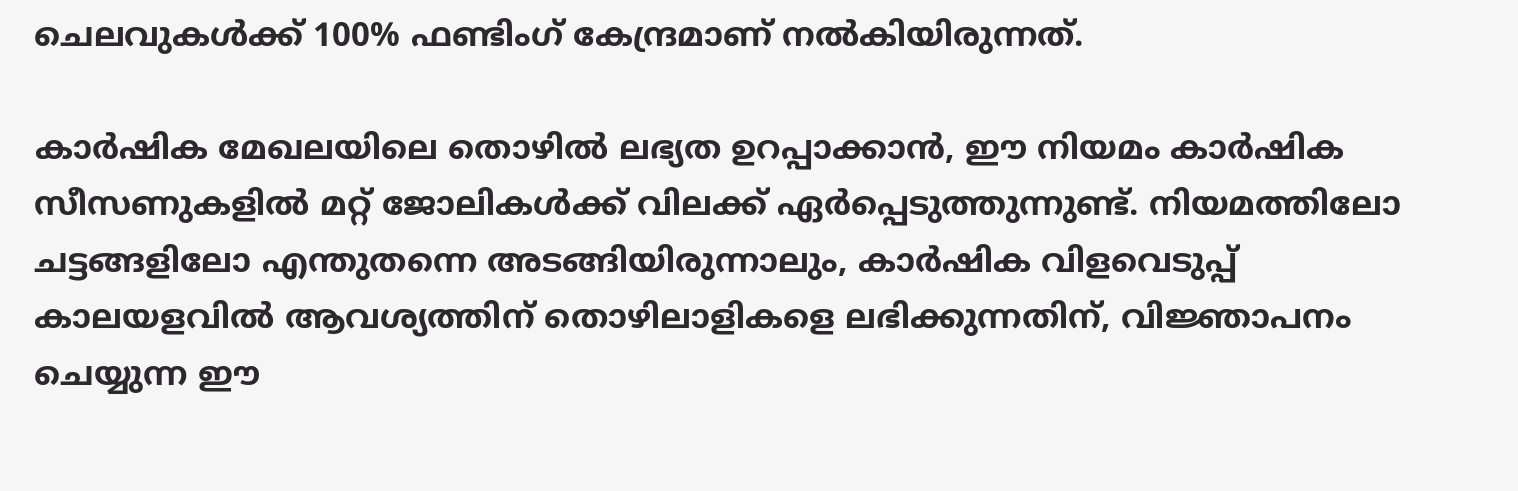ചെലവുകള്‍ക്ക് 100% ഫണ്ടിംഗ് കേന്ദ്രമാണ് നല്‍കിയിരുന്നത്.

കാര്‍ഷിക മേഖലയിലെ തൊഴില്‍ ലഭ്യത ഉറപ്പാക്കാന്‍, ഈ നിയമം കാര്‍ഷിക സീസണുകളില്‍ മറ്റ് ജോലികള്‍ക്ക് വിലക്ക് ഏര്‍പ്പെടുത്തുന്നുണ്ട്. നിയമത്തിലോ ചട്ടങ്ങളിലോ എന്തുതന്നെ അടങ്ങിയിരുന്നാലും, കാര്‍ഷിക വിളവെടുപ്പ് കാലയളവില്‍ ആവശ്യത്തിന് തൊഴിലാളികളെ ലഭിക്കുന്നതിന്, വിജ്ഞാപനം ചെയ്യുന്ന ഈ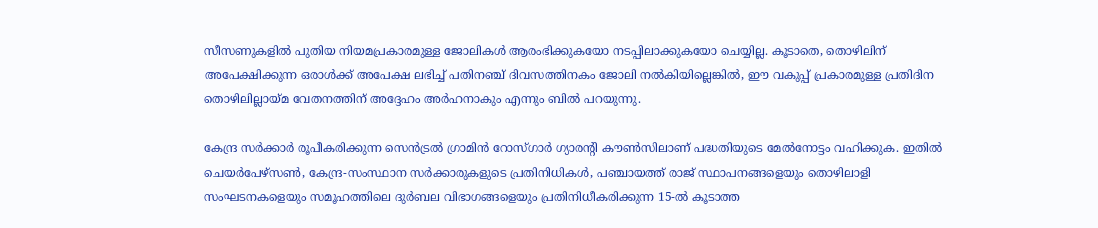സീസണുകളില്‍ പുതിയ നിയമപ്രകാരമുള്ള ജോലികള്‍ ആരംഭിക്കുകയോ നടപ്പിലാക്കുകയോ ചെയ്യില്ല. കൂടാതെ, തൊഴിലിന് അപേക്ഷിക്കുന്ന ഒരാള്‍ക്ക് അപേക്ഷ ലഭിച്ച് പതിനഞ്ച് ദിവസത്തിനകം ജോലി നല്‍കിയില്ലെങ്കില്‍, ഈ വകുപ്പ് പ്രകാരമുള്ള പ്രതിദിന തൊഴിലില്ലായ്മ വേതനത്തിന് അദ്ദേഹം അര്‍ഹനാകും എന്നും ബില്‍ പറയുന്നു.

കേന്ദ്ര സര്‍ക്കാര്‍ രൂപീകരിക്കുന്ന സെന്‍ട്രല്‍ ഗ്രാമിന്‍ റോസ്ഗാര്‍ ഗ്യാരന്റി കൗണ്‍സിലാണ് പദ്ധതിയുടെ മേല്‍നോട്ടം വഹിക്കുക. ഇതില്‍ ചെയര്‍പേഴ്സണ്‍, കേന്ദ്ര-സംസ്ഥാന സര്‍ക്കാരുകളുടെ പ്രതിനിധികള്‍, പഞ്ചായത്ത് രാജ് സ്ഥാപനങ്ങളെയും തൊഴിലാളി സംഘടനകളെയും സമൂഹത്തിലെ ദുര്‍ബല വിഭാഗങ്ങളെയും പ്രതിനിധീകരിക്കുന്ന 15-ല്‍ കൂടാത്ത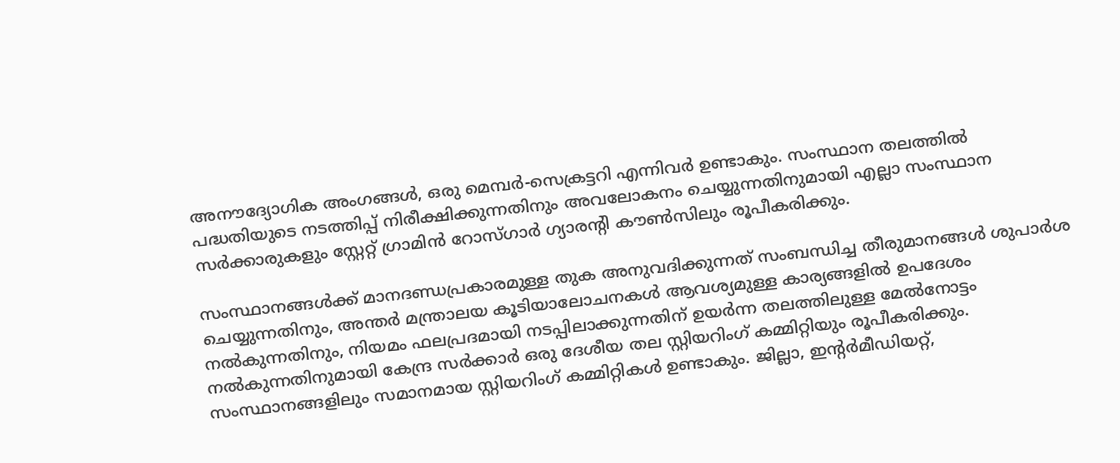അനൗദ്യോഗിക അംഗങ്ങള്‍, ഒരു മെമ്പര്‍-സെക്രട്ടറി എന്നിവര്‍ ഉണ്ടാകും. സംസ്ഥാന തലത്തില്‍ പദ്ധതിയുടെ നടത്തിപ്പ് നിരീക്ഷിക്കുന്നതിനും അവലോകനം ചെയ്യുന്നതിനുമായി എല്ലാ സംസ്ഥാന സര്‍ക്കാരുകളും സ്റ്റേറ്റ് ഗ്രാമിന്‍ റോസ്ഗാര്‍ ഗ്യാരന്റി കൗണ്‍സിലും രൂപീകരിക്കും.

സംസ്ഥാനങ്ങള്‍ക്ക് മാനദണ്ഡപ്രകാരമുള്ള തുക അനുവദിക്കുന്നത് സംബന്ധിച്ച തീരുമാനങ്ങള്‍ ശുപാര്‍ശ ചെയ്യുന്നതിനും, അന്തര്‍ മന്ത്രാലയ കൂടിയാലോചനകള്‍ ആവശ്യമുള്ള കാര്യങ്ങളില്‍ ഉപദേശം നല്‍കുന്നതിനും, നിയമം ഫലപ്രദമായി നടപ്പിലാക്കുന്നതിന് ഉയര്‍ന്ന തലത്തിലുള്ള മേല്‍നോട്ടം നല്‍കുന്നതിനുമായി കേന്ദ്ര സര്‍ക്കാര്‍ ഒരു ദേശീയ തല സ്റ്റിയറിംഗ് കമ്മിറ്റിയും രൂപീകരിക്കും. സംസ്ഥാനങ്ങളിലും സമാനമായ സ്റ്റിയറിംഗ് കമ്മിറ്റികള്‍ ഉണ്ടാകും. ജില്ലാ, ഇന്റര്‍മീഡിയറ്റ്,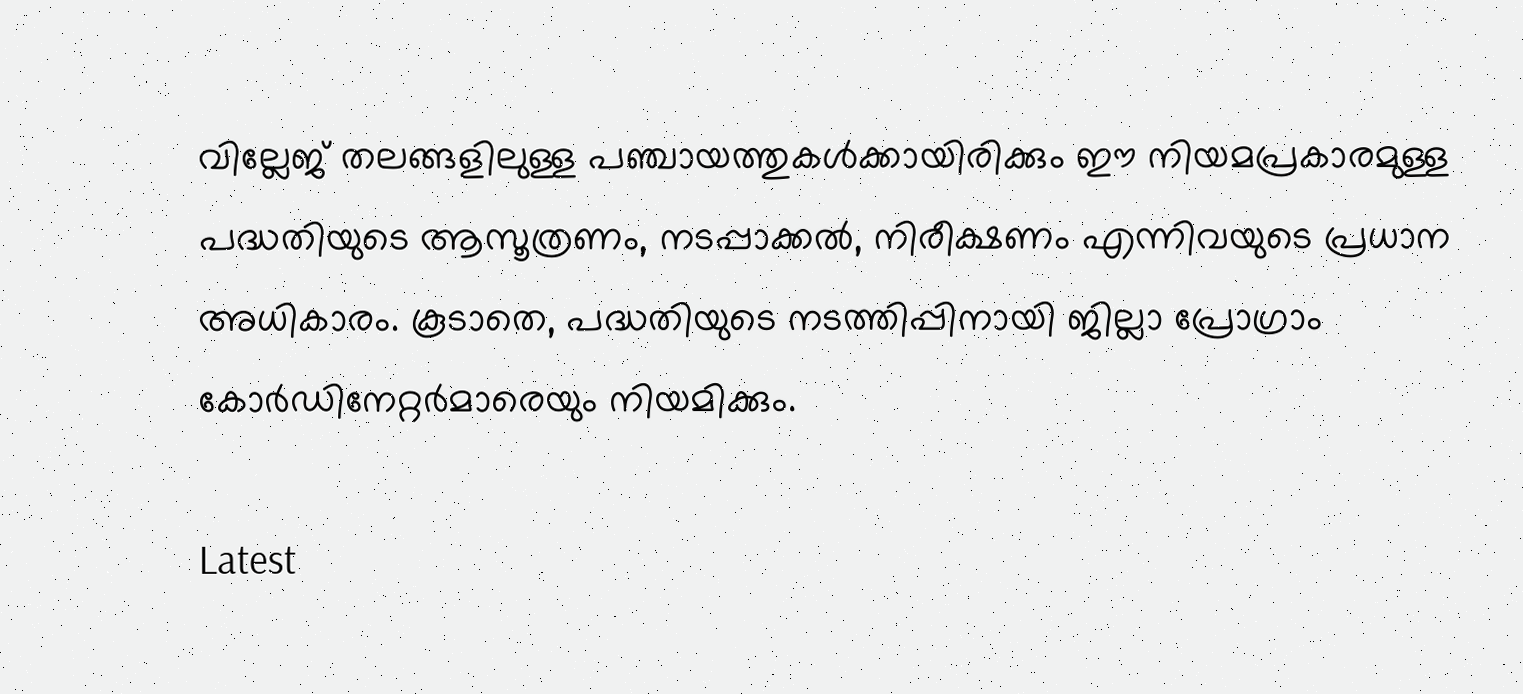വില്ലേജ് തലങ്ങളിലുള്ള പഞ്ചായത്തുകള്‍ക്കായിരിക്കും ഈ നിയമപ്രകാരമുള്ള പദ്ധതിയുടെ ആസൂത്രണം, നടപ്പാക്കല്‍, നിരീക്ഷണം എന്നിവയുടെ പ്രധാന അധികാരം. കൂടാതെ, പദ്ധതിയുടെ നടത്തിപ്പിനായി ജില്ലാ പ്രോഗ്രാം കോര്‍ഡിനേറ്റര്‍മാരെയും നിയമിക്കും.

Latest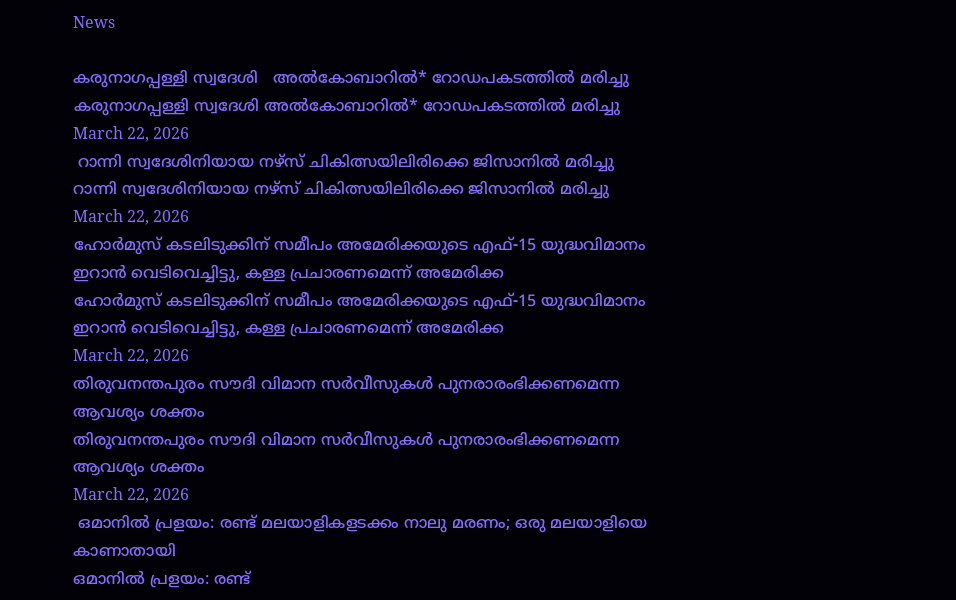News

കരുനാഗപ്പള്ളി സ്വദേശി   അൽകോബാറിൽ* റോഡപകടത്തിൽ മരിച്ചു
കരുനാഗപ്പള്ളി സ്വദേശി അൽകോബാറിൽ* റോഡപകടത്തിൽ മരിച്ചു
March 22, 2026
 റാന്നി സ്വദേശിനിയായ നഴ്‌സ് ചികിത്സയിലിരിക്കെ ജിസാനിൽ മരിച്ചു
റാന്നി സ്വദേശിനിയായ നഴ്‌സ് ചികിത്സയിലിരിക്കെ ജിസാനിൽ മരിച്ചു
March 22, 2026
ഹോര്‍മുസ് കടലിടുക്കിന് സമീപം അമേരിക്കയുടെ എഫ്-15 യുദ്ധവിമാനം ഇറാന്‍ വെടിവെച്ചിട്ടു, കള്ള പ്രചാരണമെന്ന് അമേരിക്ക
ഹോര്‍മുസ് കടലിടുക്കിന് സമീപം അമേരിക്കയുടെ എഫ്-15 യുദ്ധവിമാനം ഇറാന്‍ വെടിവെച്ചിട്ടു, കള്ള പ്രചാരണമെന്ന് അമേരിക്ക
March 22, 2026
തിരുവനന്തപുരം സൗദി വിമാന സര്‍വീസുകള്‍ പുനരാരംഭിക്കണമെന്ന ആവശ്യം ശക്തം
തിരുവനന്തപുരം സൗദി വിമാന സര്‍വീസുകള്‍ പുനരാരംഭിക്കണമെന്ന ആവശ്യം ശക്തം
March 22, 2026
 ഒമാനില്‍ പ്രളയം: രണ്ട് മലയാളികളടക്കം നാലു മരണം; ഒരു മലയാളിയെ കാണാതായി
ഒമാനില്‍ പ്രളയം: രണ്ട്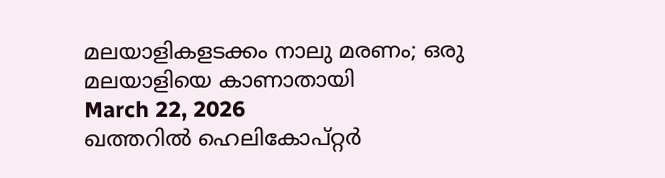മലയാളികളടക്കം നാലു മരണം; ഒരു മലയാളിയെ കാണാതായി
March 22, 2026
ഖത്തറില്‍ ഹെലികോപ്റ്റര്‍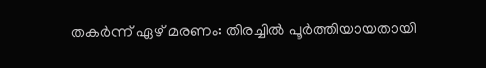തകര്‍ന്ന് ഏഴ് മരണം: തിരച്ചില്‍ പൂര്‍ത്തിയായതായി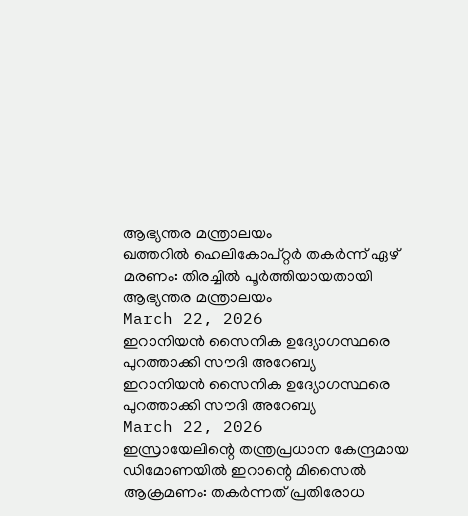ആഭ്യന്തര മന്ത്രാലയം
ഖത്തറില്‍ ഹെലികോപ്റ്റര്‍ തകര്‍ന്ന് ഏഴ് മരണം: തിരച്ചില്‍ പൂര്‍ത്തിയായതായി ആഭ്യന്തര മന്ത്രാലയം
March 22, 2026
ഇറാനിയന്‍ സൈനിക ഉദ്യോഗസ്ഥരെ പുറത്താക്കി സൗദി അറേബ്യ
ഇറാനിയന്‍ സൈനിക ഉദ്യോഗസ്ഥരെ പുറത്താക്കി സൗദി അറേബ്യ
March 22, 2026
ഇസ്രായേലിന്റെ തന്ത്രപ്രധാന കേന്ദ്രമായ ഡിമോണയില്‍ ഇറാന്റെ മിസൈല്‍ ആക്രമണം: തകര്‍ന്നത് പ്രതിരോധ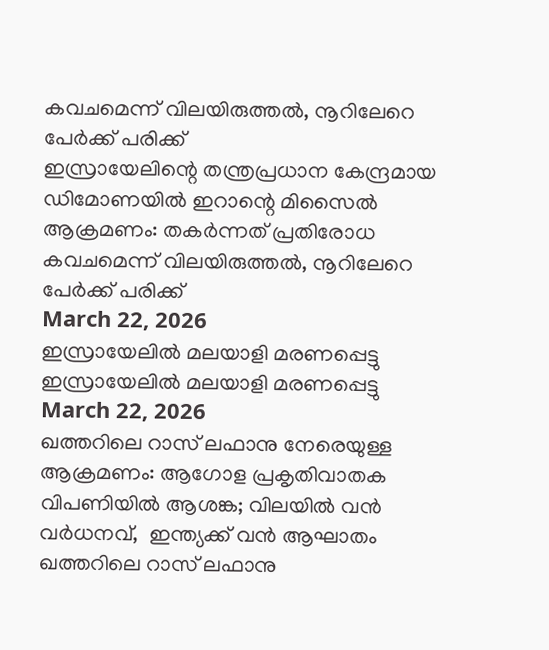കവചമെന്ന് വിലയിരുത്തല്‍, നൂറിലേറെ പേര്‍ക്ക് പരിക്ക്
ഇസ്രായേലിന്റെ തന്ത്രപ്രധാന കേന്ദ്രമായ ഡിമോണയില്‍ ഇറാന്റെ മിസൈല്‍ ആക്രമണം: തകര്‍ന്നത് പ്രതിരോധ കവചമെന്ന് വിലയിരുത്തല്‍, നൂറിലേറെ പേര്‍ക്ക് പരിക്ക്
March 22, 2026
ഇസ്രായേലില്‍ മലയാളി മരണപ്പെട്ടു
ഇസ്രായേലില്‍ മലയാളി മരണപ്പെട്ടു
March 22, 2026
ഖത്തറിലെ റാസ് ലഫാനു നേരെയുള്ള ആക്രമണം: ആഗോള പ്രകൃതിവാതക വിപണിയില്‍ ആശങ്ക; വിലയില്‍ വന്‍ വര്‍ധനവ്,  ഇന്ത്യക്ക് വന്‍ ആഘാതം
ഖത്തറിലെ റാസ് ലഫാനു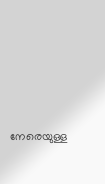നേരെയുള്ള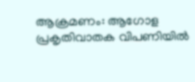ആക്രമണം: ആഗോള പ്രകൃതിവാതക വിപണിയില്‍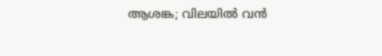ആശങ്ക; വിലയില്‍ വന്‍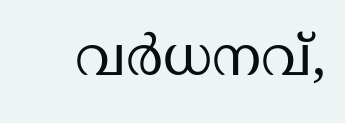വര്‍ധനവ്,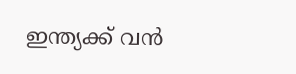ഇന്ത്യക്ക് വന്‍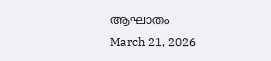ആഘാതം
March 21, 2026